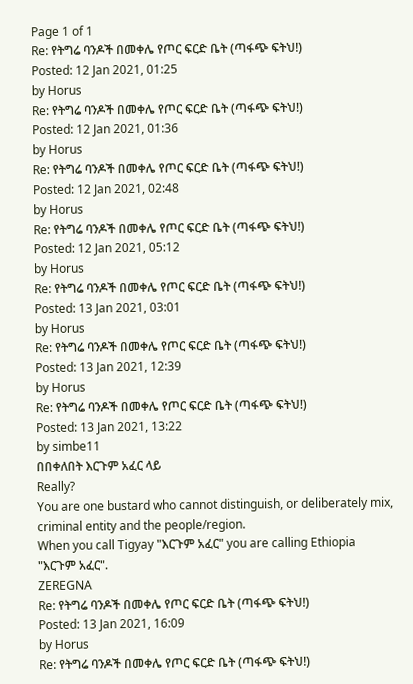Page 1 of 1
Re: የትግሬ ባንዶች በመቀሌ የጦር ፍርድ ቤት (ጣፋጭ ፍትህ!)
Posted: 12 Jan 2021, 01:25
by Horus
Re: የትግሬ ባንዶች በመቀሌ የጦር ፍርድ ቤት (ጣፋጭ ፍትህ!)
Posted: 12 Jan 2021, 01:36
by Horus
Re: የትግሬ ባንዶች በመቀሌ የጦር ፍርድ ቤት (ጣፋጭ ፍትህ!)
Posted: 12 Jan 2021, 02:48
by Horus
Re: የትግሬ ባንዶች በመቀሌ የጦር ፍርድ ቤት (ጣፋጭ ፍትህ!)
Posted: 12 Jan 2021, 05:12
by Horus
Re: የትግሬ ባንዶች በመቀሌ የጦር ፍርድ ቤት (ጣፋጭ ፍትህ!)
Posted: 13 Jan 2021, 03:01
by Horus
Re: የትግሬ ባንዶች በመቀሌ የጦር ፍርድ ቤት (ጣፋጭ ፍትህ!)
Posted: 13 Jan 2021, 12:39
by Horus
Re: የትግሬ ባንዶች በመቀሌ የጦር ፍርድ ቤት (ጣፋጭ ፍትህ!)
Posted: 13 Jan 2021, 13:22
by simbe11
በበቀለበት እርጉም አፈር ላይ
Really?
You are one bustard who cannot distinguish, or deliberately mix, criminal entity and the people/region.
When you call Tigyay "እርጉም አፈር" you are calling Ethiopia "እርጉም አፈር".
ZEREGNA
Re: የትግሬ ባንዶች በመቀሌ የጦር ፍርድ ቤት (ጣፋጭ ፍትህ!)
Posted: 13 Jan 2021, 16:09
by Horus
Re: የትግሬ ባንዶች በመቀሌ የጦር ፍርድ ቤት (ጣፋጭ ፍትህ!)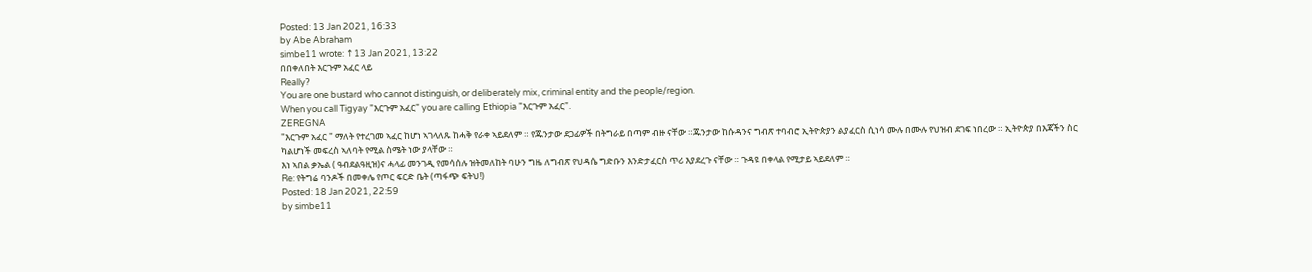Posted: 13 Jan 2021, 16:33
by Abe Abraham
simbe11 wrote: ↑13 Jan 2021, 13:22
በበቀለበት እርጉም አፈር ላይ
Really?
You are one bustard who cannot distinguish, or deliberately mix, criminal entity and the people/region.
When you call Tigyay "እርጉም አፈር" you are calling Ethiopia "እርጉም አፈር".
ZEREGNA
"እርጉም አፈር " ማለት የተረገመ ኣፈር ከሆነ ኣገላለጹ ከሓቅ የራቀ ኣይደለም ። የጁንታው ደጋፊዎች በትግራይ በጣም ብዙ ናቸው ።ጁንታው ከሱዳንና ግብጽ ተባብሮ ኢትዮጵያን ልያፈርስ ሲነሳ ሙሉ በሙሉ የህዝብ ደገፍ ነበረው ። ኢትዮጵያ በእጃችን ስር ካልሆነች መፍረስ ኣለባት የሚል ስሜት ነው ያላቸው ።
እነ ኣበል ቃኤል ( ዓብደልዓዚዝ)ና ሓላፊ መንገዲ የመሳሰሉ ዝትመለከት ባሁን ግዜ ለግብጽ የህዳሴ ግድቡን እንድታፈርስ ጥሪ እያደረጉ ናቸው ። ጉዳዩ በቀላል የሚታይ ኣይደለም ።
Re: የትግሬ ባንዶች በመቀሌ የጦር ፍርድ ቤት (ጣፋጭ ፍትህ!)
Posted: 18 Jan 2021, 22:59
by simbe11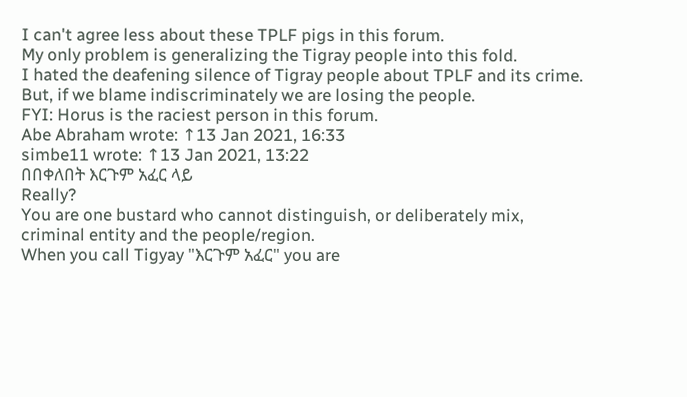I can't agree less about these TPLF pigs in this forum.
My only problem is generalizing the Tigray people into this fold.
I hated the deafening silence of Tigray people about TPLF and its crime.
But, if we blame indiscriminately we are losing the people.
FYI: Horus is the raciest person in this forum.
Abe Abraham wrote: ↑13 Jan 2021, 16:33
simbe11 wrote: ↑13 Jan 2021, 13:22
በበቀለበት እርጉም አፈር ላይ
Really?
You are one bustard who cannot distinguish, or deliberately mix, criminal entity and the people/region.
When you call Tigyay "እርጉም አፈር" you are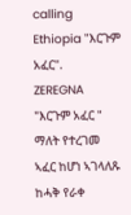calling Ethiopia "እርጉም አፈር".
ZEREGNA
"እርጉም አፈር " ማለት የተረገመ ኣፈር ከሆነ ኣገላለጹ ከሓቅ የራቀ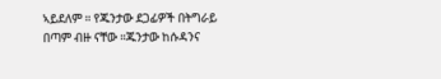ኣይደለም ። የጁንታው ደጋፊዎች በትግራይ በጣም ብዙ ናቸው ።ጁንታው ከሱዳንና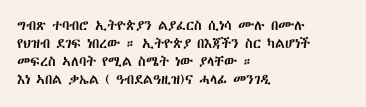ግብጽ ተባብሮ ኢትዮጵያን ልያፈርስ ሲነሳ ሙሉ በሙሉ የህዝብ ደገፍ ነበረው ። ኢትዮጵያ በእጃችን ስር ካልሆነች መፍረስ ኣለባት የሚል ስሜት ነው ያላቸው ።
እነ ኣበል ቃኤል ( ዓብደልዓዚዝ)ና ሓላፊ መንገዲ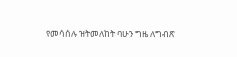የመሳሰሉ ዝትመለከት ባሁን ግዜ ለግብጽ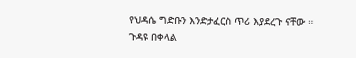የህዳሴ ግድቡን እንድታፈርስ ጥሪ እያደረጉ ናቸው ። ጉዳዩ በቀላል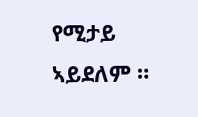የሚታይ ኣይደለም ።